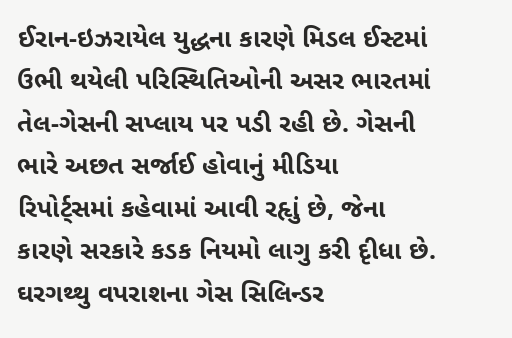ઈરાન-ઇઝરાયેલ યુદ્ધના કારણે મિડલ ઈસ્ટમાં ઉભી થયેલી પરિસ્થિતિઓની અસર ભારતમાં તેલ-ગેસની સપ્લાય પર પડી રહી છે. ગેસની ભારે અછત સર્જાઈ હોવાનું મીડિયા રિપોર્ટ્સમાં કહેવામાં આવી રહૃાું છે, જેના કારણે સરકારે કડક નિયમો લાગુ કરી દૃીધા છે. ઘરગથ્થુ વપરાશના ગેસ સિલિન્ડર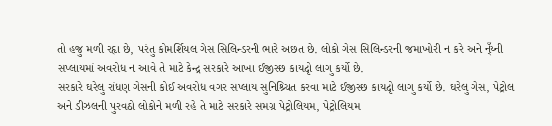તો હજુ મળી રહૃા છે, પરંતુ કોમર્શિયલ ગેસ સિલિન્ડરની ભારે અછત છે. લોકો ગેસ સિલિન્ડરની જમાખોરી ન કરે અને ન્ઁય્ની સપ્લાયમાં અવરોધ ન આવે તે માટે કેન્દ્ર સરકારે આખા ઈજીસ્છ કાયદૃો લાગુ કર્યો છે.
સરકારે ઘરેલુ રાંધણ ગેસની કોઈ અવરોધ વગર સપ્લાય સુનિશ્ર્ચિત કરવા માટે ઈજીસ્છ કાયદૃો લાગુ કર્યો છે. ઘરેલુ ગેસ, પેટ્રોલ અને ડીઝલની પુરવઠો લોકોને મળી રહે તે માટે સરકારે સમગ્ર પેટ્રોલિયમ, પેટ્રોલિયમ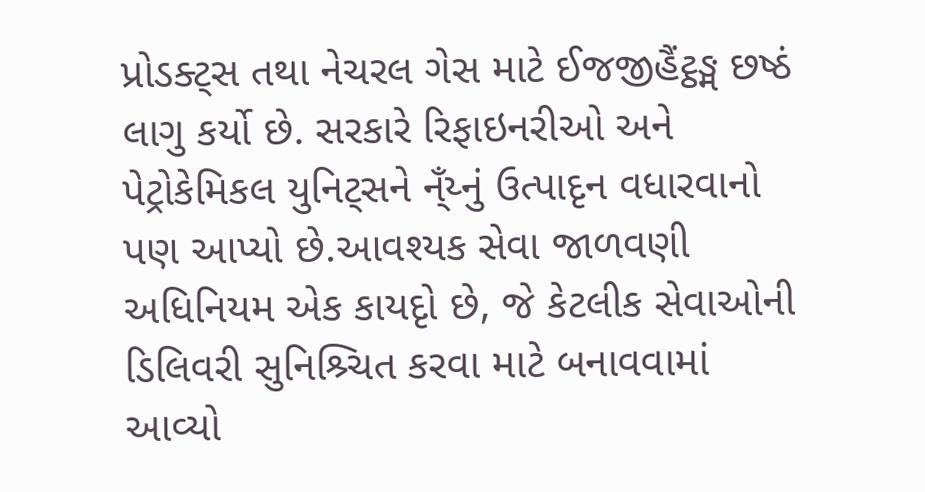પ્રોડક્ટ્સ તથા નેચરલ ગેસ માટે ઈજજીહૈંટ્ઠઙ્મ છષ્ઠં લાગુ કર્યો છે. સરકારે રિફાઇનરીઓ અને પેટ્રોકેમિકલ યુનિટ્સને ન્ઁય્નું ઉત્પાદૃન વધારવાનો પણ આપ્યો છે.આવશ્યક સેવા જાળવણી અધિનિયમ એક કાયદૃો છે, જે કેટલીક સેવાઓની ડિલિવરી સુનિશ્ર્ચિત કરવા માટે બનાવવામાં આવ્યો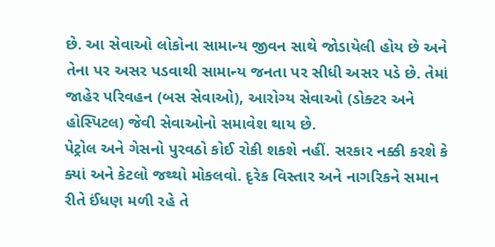છે. આ સેવાઓ લોકોના સામાન્ય જીવન સાથે જોડાયેલી હોય છે અને તેના પર અસર પડવાથી સામાન્ય જનતા પર સીધી અસર પડે છે. તેમાં જાહેર પરિવહન (બસ સેવાઓ), આરોગ્ય સેવાઓ (ડોક્ટર અને હોસ્પિટલ) જેવી સેવાઓનો સમાવેશ થાય છે.
પેટ્રોલ અને ગેસનો પુરવઠો કોઈ રોકી શકશે નહીં. સરકાર નક્કી કરશે કે ક્યાં અને કેટલો જથ્થો મોકલવો. દૃરેક વિસ્તાર અને નાગરિકને સમાન રીતે ઈંધણ મળી રહે તે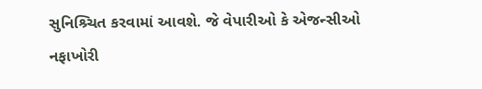સુનિશ્ર્ચિત કરવામાં આવશે. જે વેપારીઓ કે એજન્સીઓ નફાખોરી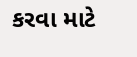કરવા માટે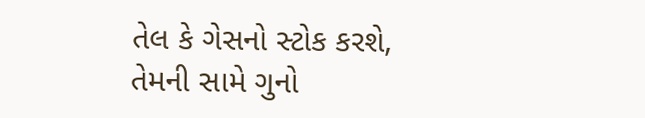તેલ કે ગેસનો સ્ટોક કરશે, તેમની સામે ગુનો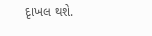દૃાખલ થશે.